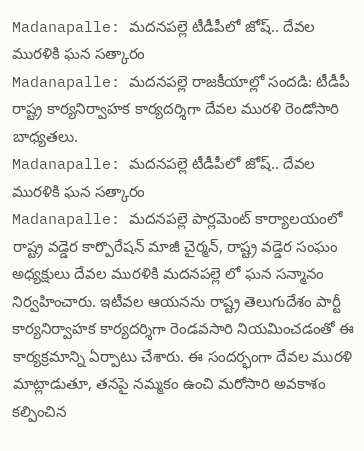Madanapalle: మదనపల్లె టీడీపీలో జోష్.. దేవల మురళికి ఘన సత్కారం
Madanapalle: మదనపల్లె రాజకీయాల్లో సందడి: టీడీపీ రాష్ట్ర కార్యనిర్వాహక కార్యదర్శిగా దేవల మురళి రెండోసారి బాధ్యతలు.
Madanapalle: మదనపల్లె టీడీపీలో జోష్.. దేవల మురళికి ఘన సత్కారం
Madanapalle: మదనపల్లె పార్లమెంట్ కార్యాలయంలో రాష్ట్ర వడ్డెర కార్పొరేషన్ మాజీ చైర్మన్, రాష్ట్ర వడ్డెర సంఘం అధ్యక్షులు దేవల మురళికి మదనపల్లె లో ఘన సన్మానం నిర్వహించారు. ఇటీవల ఆయనను రాష్ట్ర తెలుగుదేశం పార్టీ కార్యనిర్వాహక కార్యదర్శిగా రెండవసారి నియమించడంతో ఈ కార్యక్రమాన్ని ఏర్పాటు చేశారు. ఈ సందర్భంగా దేవల మురళి మాట్లాడుతూ, తనపై నమ్మకం ఉంచి మరోసారి అవకాశం కల్పించిన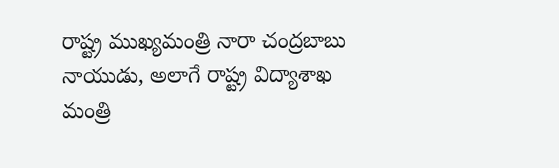రాష్ట్ర ముఖ్యమంత్రి నారా చంద్రబాబు నాయుడు, అలాగే రాష్ట్ర విద్యాశాఖ మంత్రి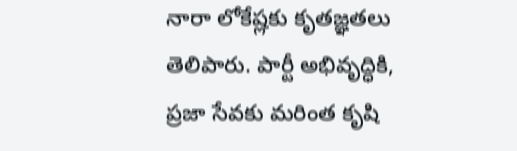నారా లోకేష్లకు కృతజ్ఞతలు తెలిపారు. పార్టీ అభివృద్ధికి, ప్రజా సేవకు మరింత కృషి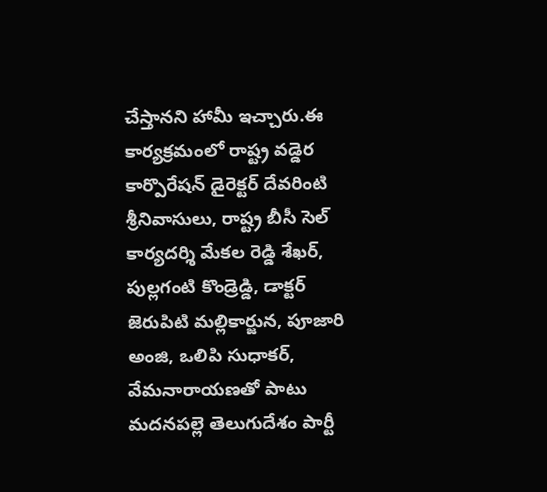చేస్తానని హామీ ఇచ్చారు.ఈ కార్యక్రమంలో రాష్ట్ర వడ్డెర కార్పొరేషన్ డైరెక్టర్ దేవరింటి శ్రీనివాసులు, రాష్ట్ర బీసీ సెల్ కార్యదర్శి మేకల రెడ్డి శేఖర్, పుల్లగంటి కొండ్రెడ్డి, డాక్టర్ జెరుపిటి మల్లికార్జున, పూజారి అంజి, ఒలిపి సుధాకర్, వేమనారాయణతో పాటు మదనపల్లె తెలుగుదేశం పార్టీ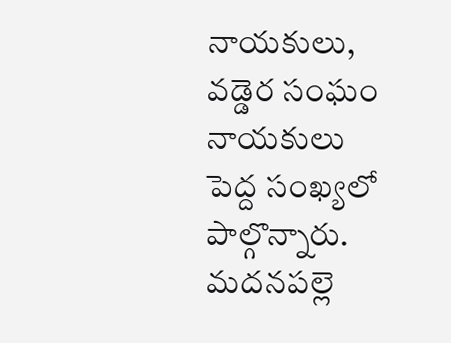నాయకులు, వడ్డెర సంఘం నాయకులు పెద్ద సంఖ్యలో పాల్గొన్నారు. మదనపల్లె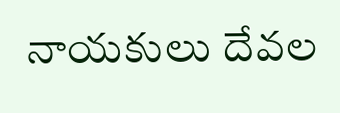నాయకులు దేవల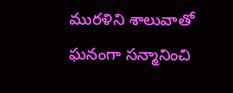మురళిని శాలువాతో ఘనంగా సన్మానించి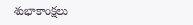శుభాకాంక్షలు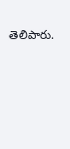తెలిపారు.